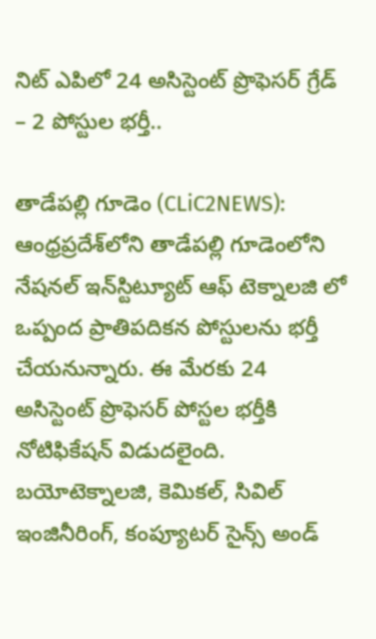నిట్ ఎపిలో 24 అసిస్టెంట్ ప్రొఫెస‌ర్ గ్రేడ్ – 2 పోస్టుల భ‌ర్తీ..

తాడేప‌ల్లి గూడెం (CLiC2NEWS): ఆంధ్ర‌ప్ర‌దేశ్‌లోని తాడేప‌ల్లి గూడెంలోని నేష‌న‌ల్ ఇన్‌స్టిట్యూట్ ఆఫ్ టెక్నాల‌జి లో ఒప్పంద ప్రాతిప‌దిక‌న పోస్టుల‌ను భ‌ర్తీ చేయ‌నున్నారు. ఈ మేర‌కు 24 అసిస్టెంట్ ప్రొఫెస‌ర్ పోస్ట‌ల భ‌ర్తీకి నోటిఫికేష‌న్ విడుద‌లైంది. బ‌యోటెక్నాల‌జి, కెమిక‌ల్‌, సివిల్ ఇంజినీరింగ్‌, కంప్యూట‌ర్ సైన్స్ అండ్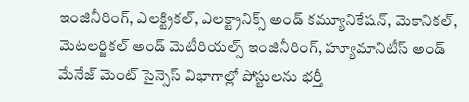ఇంజినీరింగ్‌, ఎల‌క్ట్రిక‌ల్‌, ఎల‌క్ట్రానిక్స్ అండ్ క‌మ్యూనికేష‌న్‌, మెకానిక‌ల్‌, మెట‌ల‌ర్జిక‌ల్ అండ్ మెటీరియల్స్ ఇంజినీరింగ్, హ్యూమానిటీస్ అండ్ మేనేజ్ మెంట్ సైన్సెస్ విభాగాల్లో పోస్టుల‌ను భ‌ర్తీ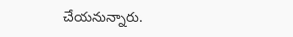చేయ‌నున్నారు.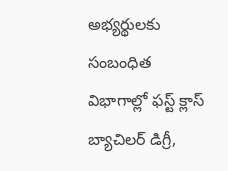అభ్య‌ర్థుల‌కు సంబంధిత విభాగాల్లో ఫ‌స్ట్ క్లాస్ బ్యాచిల‌ర్ డిగ్రీ,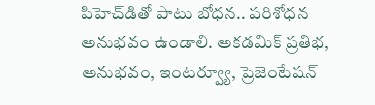పిహెచ్‌డితో పాటు బోధ‌న‌.. ప‌రిశోధన అనుభ‌వం ఉండాలి. అక‌డ‌మిక్ ప్ర‌తిభ‌, అనుభ‌వం, ఇంట‌ర్వ్యూ, ప్రెజెంటేష‌న్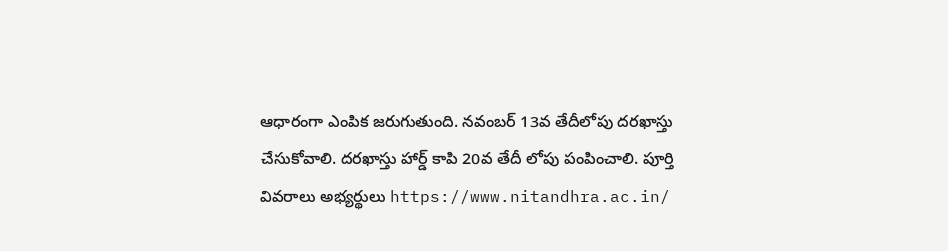ఆధారంగా ఎంపిక జ‌రుగుతుంది. న‌వంబ‌ర్ 13వ తేదీలోపు ద‌ర‌ఖాస్తు చేసుకోవాలి. ద‌ర‌ఖాస్తు హార్డ్ కాపి 20వ తేదీ లోపు పంపించాలి. పూర్తి వివ‌రాలు అభ్య‌ర్థులు https://www.nitandhra.ac.in/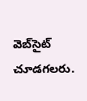వెబ్‌సైట్ చూడ‌గ‌ల‌రు.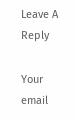Leave A Reply

Your email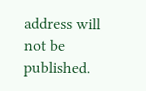address will not be published.